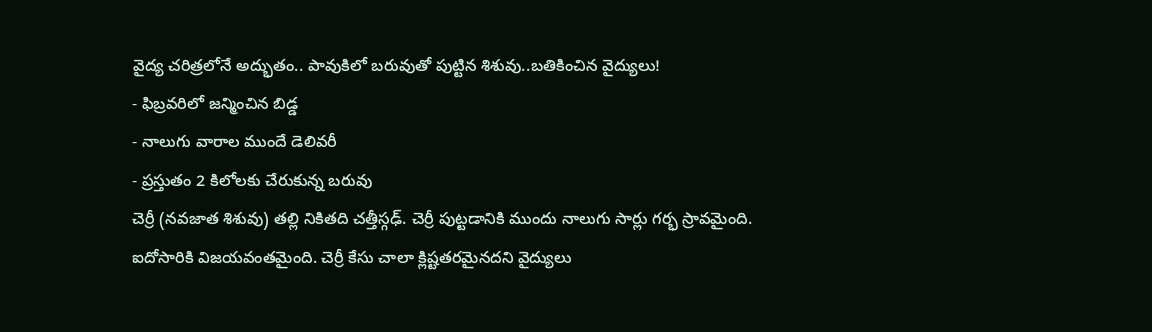వైద్య చరిత్రలోనే అద్భుతం.. పావుకిలో బరువుతో పుట్టిన శిశువు..బతికించిన వైద్యులు!
- ఫిబ్రవరిలో జన్మించిన బిడ్డ
- నాలుగు వారాల ముందే డెలివరీ
- ప్రస్తుతం 2 కిలోలకు చేరుకున్న బరువు
చెర్రీ (నవజాత శిశువు) తల్లి నికితది చత్తీస్గఢ్. చెర్రీ పుట్టడానికి ముందు నాలుగు సార్లు గర్భ స్రావమైంది. ఐదోసారికి విజయవంతమైంది. చెర్రీ కేసు చాలా క్లిష్టతరమైనదని వైద్యులు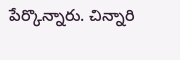పేర్కొన్నారు. చిన్నారి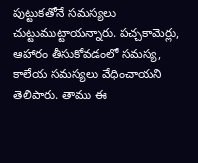పుట్టుకతోనే సమస్యలు చుట్టుముట్టాయన్నారు. పచ్చకామెర్లు, ఆహారం తీసుకోవడంలో సమస్య, కాలేయ సమస్యలు వేధించాయని తెలిపారు. తాము ఈ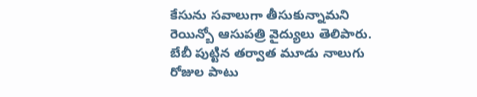కేసును సవాలుగా తీసుకున్నామని రెయిన్బో ఆసుపత్రి వైద్యులు తెలిపారు. బేబీ పుట్టిన తర్వాత మూడు నాలుగు రోజుల పాటు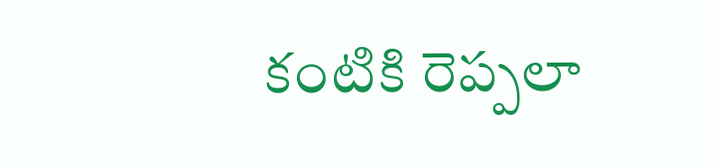కంటికి రెప్పలా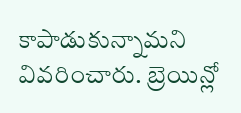కాపాడుకున్నామని వివరించారు. బ్రెయిన్లో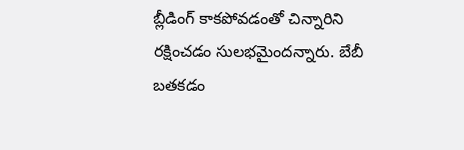బ్లీడింగ్ కాకపోవడంతో చిన్నారిని రక్షించడం సులభమైందన్నారు. బేబీ బతకడం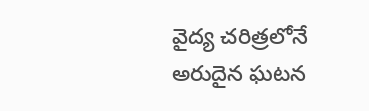వైద్య చరిత్రలోనే అరుదైన ఘటన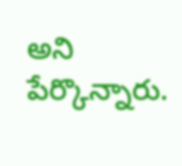అని పేర్కొన్నారు.